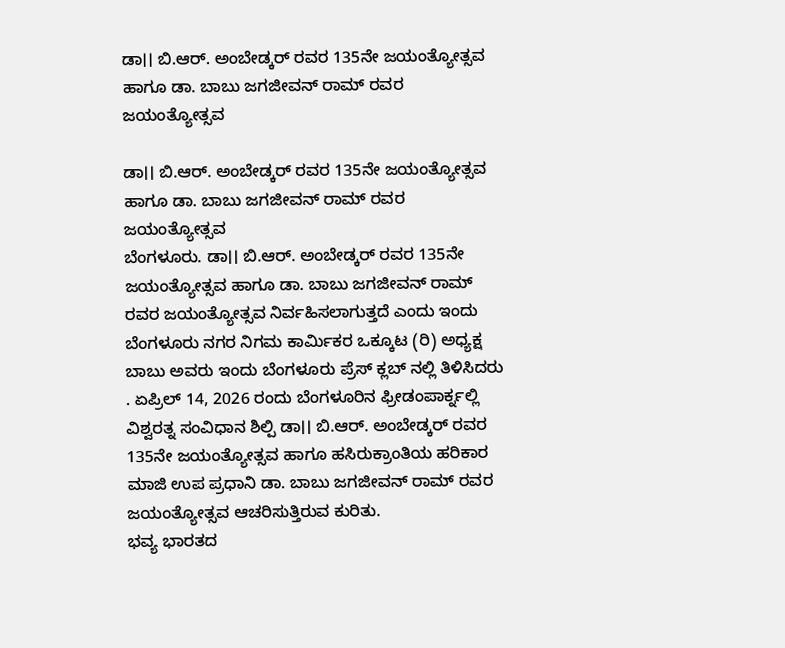ಡಾ।। ಬಿ.ಆರ್. ಅಂಬೇಡ್ಕರ್ ರವರ 135ನೇ ಜಯಂತ್ಯೋತ್ಸವ ಹಾಗೂ ಡಾ. ಬಾಬು ಜಗಜೀವನ್ ರಾಮ್ ರವರ ಜಯಂತ್ಯೋತ್ಸವ

ಡಾ।। ಬಿ.ಆರ್. ಅಂಬೇಡ್ಕರ್ ರವರ 135ನೇ ಜಯಂತ್ಯೋತ್ಸವ ಹಾಗೂ ಡಾ. ಬಾಬು ಜಗಜೀವನ್ ರಾಮ್ ರವರ ಜಯಂತ್ಯೋತ್ಸವ
ಬೆಂಗಳೂರು. ಡಾ।। ಬಿ.ಆರ್. ಅಂಬೇಡ್ಕರ್ ರವರ 135ನೇ ಜಯಂತ್ಯೋತ್ಸವ ಹಾಗೂ ಡಾ. ಬಾಬು ಜಗಜೀವನ್ ರಾಮ್ ರವರ ಜಯಂತ್ಯೋತ್ಸವ ನಿರ್ವಹಿಸಲಾಗುತ್ತದೆ ಎಂದು ಇಂದು ಬೆಂಗಳೂರು ನಗರ ನಿಗಮ ಕಾರ್ಮಿಕರ ಒಕ್ಕೂಟ (ರಿ) ಅಧ್ಯಕ್ಷ ಬಾಬು ಅವರು ಇಂದು ಬೆಂಗಳೂರು ಪ್ರೆಸ್ ಕ್ಲಬ್ ನಲ್ಲಿ ತಿಳಿಸಿದರು . ಏಪ್ರಿಲ್ 14, 2026 ರಂದು ಬೆಂಗಳೂರಿನ ಫ್ರೀಡಂಪಾರ್ಕ್ನಲ್ಲಿ ವಿಶ್ವರತ್ನ ಸಂವಿಧಾನ ಶಿಲ್ಪಿ ಡಾ।। ಬಿ.ಆರ್. ಅಂಬೇಡ್ಕರ್ ರವರ 135ನೇ ಜಯಂತ್ಯೋತ್ಸವ ಹಾಗೂ ಹಸಿರುಕ್ರಾಂತಿಯ ಹರಿಕಾರ ಮಾಜಿ ಉಪ ಪ್ರಧಾನಿ ಡಾ. ಬಾಬು ಜಗಜೀವನ್ ರಾಮ್ ರವರ ಜಯಂತ್ಯೋತ್ಸವ ಆಚರಿಸುತ್ತಿರುವ ಕುರಿತು.
ಭವ್ಯ ಭಾರತದ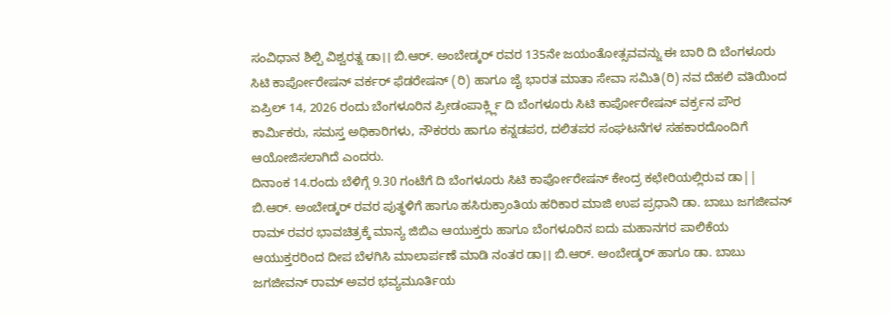ಸಂವಿಧಾನ ಶಿಲ್ಪಿ ವಿಶ್ವರತ್ನ ಡಾ।। ಬಿ.ಆರ್. ಅಂಬೇಡ್ಕರ್ ರವರ 135ನೇ ಜಯಂತೋತ್ಸವವನ್ನು ಈ ಬಾರಿ ದಿ ಬೆಂಗಳೂರು ಸಿಟಿ ಕಾರ್ಪೋರೇಷನ್ ವರ್ಕರ್ ಫೆಡರೇಷನ್ (ರಿ) ಹಾಗೂ ಜೈ ಭಾರತ ಮಾತಾ ಸೇವಾ ಸಮಿತಿ(ರಿ) ನವ ದೆಹಲಿ ವತಿಯಿಂದ ಏಪ್ರಿಲ್ 14, 2026 ರಂದು ಬೆಂಗಳೂರಿನ ಪ್ರೀಡಂಪಾರ್ಕ್ಲ್ಲಿ ದಿ ಬೆಂಗಳೂರು ಸಿಟಿ ಕಾರ್ಪೋರೇಷನ್ ವರ್ಕ್ರನ ಪೌರ ಕಾರ್ಮಿಕರು, ಸಮಸ್ತ ಅಧಿಕಾರಿಗಳು, ನೌಕರರು ಹಾಗೂ ಕನ್ನಡಪರ, ದಲಿತಪರ ಸಂಘಟನೆಗಳ ಸಹಕಾರದೊಂದಿಗೆ ಆಯೋಜಿಸಲಾಗಿದೆ ಎಂದರು.
ದಿನಾಂಕ 14.ರಂದು ಬೆಳಿಗ್ಗೆ 9.30 ಗಂಟೆಗೆ ದಿ ಬೆಂಗಳೂರು ಸಿಟಿ ಕಾರ್ಪೋರೇಷನ್ ಕೇಂದ್ರ ಕಛೇರಿಯಲ್ಲಿರುವ ಡಾ|| ಬಿ.ಆರ್. ಅಂಬೇಡ್ಕರ್ ರವರ ಪುತ್ಥಳಿಗೆ ಹಾಗೂ ಹಸಿರುಕ್ರಾಂತಿಯ ಹರಿಕಾರ ಮಾಜಿ ಉಪ ಪ್ರಧಾನಿ ಡಾ. ಬಾಬು ಜಗಜೀವನ್ ರಾಮ್ ರವರ ಭಾವಚಿತ್ರಕ್ಕೆ ಮಾನ್ಯ ಜಿಬಿಎ ಆಯುಕ್ತರು ಹಾಗೂ ಬೆಂಗಳೂರಿನ ಐದು ಮಹಾನಗರ ಪಾಲಿಕೆಯ ಆಯುಕ್ತರರಿಂದ ದೀಪ ಬೆಳಗಿಸಿ ಮಾಲಾರ್ಪಣೆ ಮಾಡಿ ನಂತರ ಡಾ।। ಬಿ.ಆರ್. ಅಂಬೇಡ್ಕರ್ ಹಾಗೂ ಡಾ. ಬಾಬು ಜಗಜೀವನ್ ರಾಮ್ ಅವರ ಭವ್ಯಮೂರ್ತಿಯ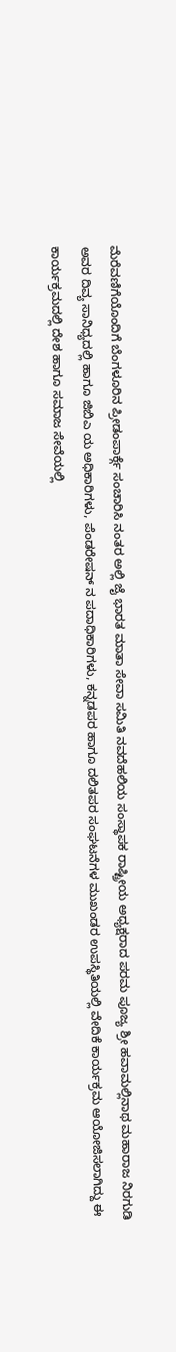ಮೆರೆವಣಿಗೆಯೊಂದಿಗೆ ಬೆಂಗಳೂರಿನ ಪ್ರೀಡಂಪಾರ್ಕ್ಗೆ ಸಂಚಾರಿಸಿ ನಂತರ ಅಲ್ಲಿ ಜೈ ಭಾರತ ಮಾತಾ ಸೇವಾ ಸಮಿತಿ ನವದೆಹಲಿಯ ಸಂಸ್ಥಾಪಕ ರಾಷ್ಟ್ರೀಯ ಅಧ್ಯಕ್ಷರಾದ ಪರಮ ಪೂಜ್ಯ ಶ್ರೀ ಹವಾಮಲ್ಲಿನಾಥ ಮಹಾರಾಜ ನಿರಗುಡಿ ಅವರ ದಿವ್ಯ ಸಾನಿಧ್ಯದಲ್ಲಿ ಹಾಗೂ ಜಿಬಿಎ ಯ ಅಧಿಕಾರಿಗಳು, ಪೆಂಡರೇಷನ್ ನ ಪದಾಧಿಕಾರಿಗಳು, ಕನ್ನಡಪರ ಹಾಗೂ ದಲಿತಪರ ಸಂಘಟನೆಗಳ ಮುಖಂಡರ ಉಪಸ್ಥಿತಿಯಲ್ಲಿ ವೇದಿಕೆ ಕಾರ್ಯಕ್ರಮ ಆಯೋಜಿಸಲಾಗಿದ್ದು ಈ ಕಾರ್ಯಕ್ರಮದಲ್ಲಿ ದೇಶ ಹಾಗೂ ಸಮಾಜ ಸೇವೆಯಲ್ಲಿ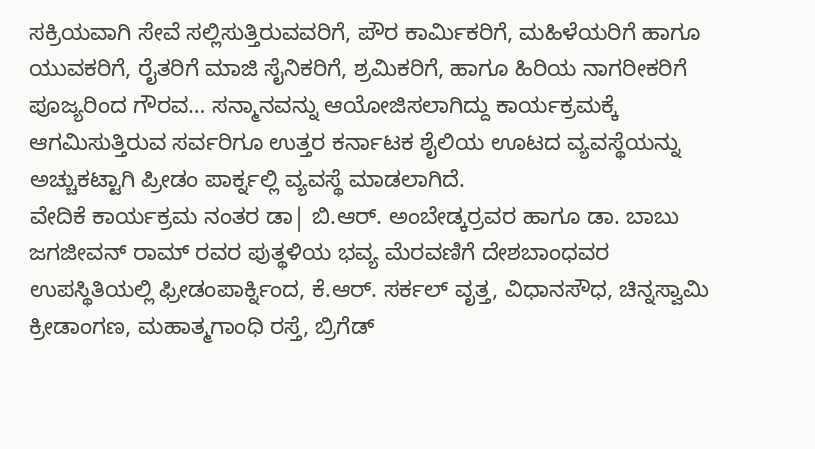ಸಕ್ರಿಯವಾಗಿ ಸೇವೆ ಸಲ್ಲಿಸುತ್ತಿರುವವರಿಗೆ, ಪೌರ ಕಾರ್ಮಿಕರಿಗೆ, ಮಹಿಳೆಯರಿಗೆ ಹಾಗೂ ಯುವಕರಿಗೆ, ರೈತರಿಗೆ ಮಾಜಿ ಸೈನಿಕರಿಗೆ, ಶ್ರಮಿಕರಿಗೆ, ಹಾಗೂ ಹಿರಿಯ ನಾಗರೀಕರಿಗೆ ಪೂಜ್ಯರಿಂದ ಗೌರವ… ಸನ್ಮಾನವನ್ನು ಆಯೋಜಿಸಲಾಗಿದ್ದು ಕಾರ್ಯಕ್ರಮಕ್ಕೆ ಆಗಮಿಸುತ್ತಿರುವ ಸರ್ವರಿಗೂ ಉತ್ತರ ಕರ್ನಾಟಕ ಶೈಲಿಯ ಊಟದ ವ್ಯವಸ್ಥೆಯನ್ನು ಅಚ್ಚುಕಟ್ಟಾಗಿ ಪ್ರೀಡಂ ಪಾರ್ಕ್ನಲ್ಲಿ ವ್ಯವಸ್ಥೆ ಮಾಡಲಾಗಿದೆ.
ವೇದಿಕೆ ಕಾರ್ಯಕ್ರಮ ನಂತರ ಡಾ| ಬಿ.ಆರ್. ಅಂಬೇಡ್ಕರ್ರವರ ಹಾಗೂ ಡಾ. ಬಾಬು ಜಗಜೀವನ್ ರಾಮ್ ರವರ ಪುತ್ಥಳಿಯ ಭವ್ಯ ಮೆರವಣಿಗೆ ದೇಶಬಾಂಧವರ ಉಪಸ್ಥಿತಿಯಲ್ಲಿ ಫ್ರೀಡಂಪಾರ್ಕ್ನಿಂದ, ಕೆ.ಆರ್. ಸರ್ಕಲ್ ವೃತ್ತ, ವಿಧಾನಸೌಧ, ಚಿನ್ನಸ್ವಾಮಿ ಕ್ರೀಡಾಂಗಣ, ಮಹಾತ್ಮಗಾಂಧಿ ರಸ್ತೆ, ಬ್ರಿಗೆಡ್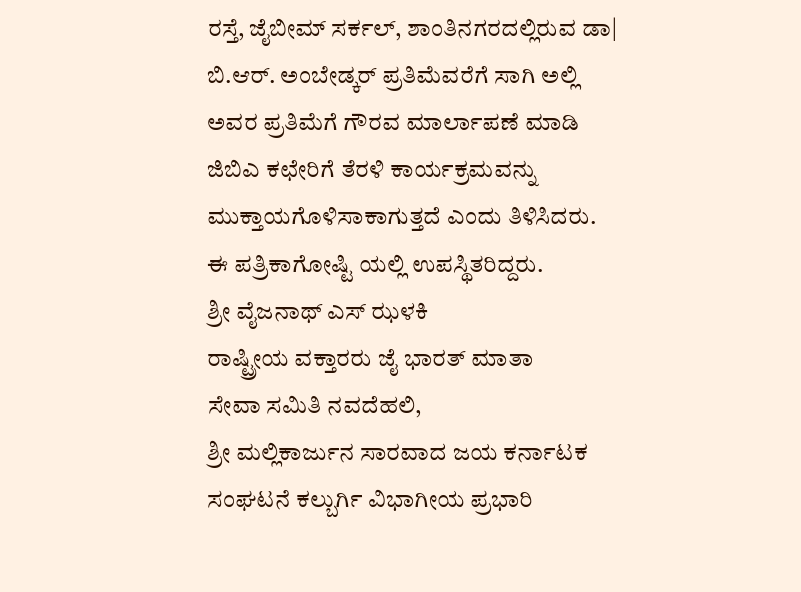ರಸ್ತೆ, ಜೈಬೀಮ್ ಸರ್ಕಲ್, ಶಾಂತಿನಗರದಲ್ಲಿರುವ ಡಾ| ಬಿ.ಆರ್. ಅಂಬೇಡ್ಕರ್ ಪ್ರತಿಮೆವರೆಗೆ ಸಾಗಿ ಅಲ್ಲಿ ಅವರ ಪ್ರತಿಮೆಗೆ ಗೌರವ ಮಾರ್ಲಾಪಣೆ ಮಾಡಿ ಜಿಬಿಎ ಕಛೇರಿಗೆ ತೆರಳಿ ಕಾರ್ಯಕ್ರಮವನ್ನು ಮುಕ್ತಾಯಗೊಳಿಸಾಕಾಗುತ್ತದೆ ಎಂದು ತಿಳಿಸಿದರು. ಈ ಪತ್ರಿಕಾಗೋಷ್ಟಿ ಯಲ್ಲಿ ಉಪಸ್ಥಿತರಿದ್ದರು.
ಶ್ರೀ ವೈಜನಾಥ್ ಎಸ್ ಝಳಕಿ
ರಾಷ್ಟ್ರೀಯ ವಕ್ತಾರರು ಜೈ ಭಾರತ್ ಮಾತಾ
ಸೇವಾ ಸಮಿತಿ ನವದೆಹಲಿ,
ಶ್ರೀ ಮಲ್ಲಿಕಾರ್ಜುನ ಸಾರವಾದ ಜಯ ಕರ್ನಾಟಕ ಸಂಘಟನೆ ಕಲ್ಬುರ್ಗಿ ವಿಭಾಗೀಯ ಪ್ರಭಾರಿ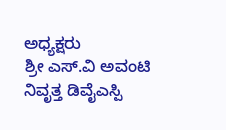ಅಧ್ಯಕ್ಷರು
ಶ್ರೀ ಎಸ್.ವಿ ಅವಂಟಿ ನಿವೃತ್ತ ಡಿವೈಎಸ್ಪಿ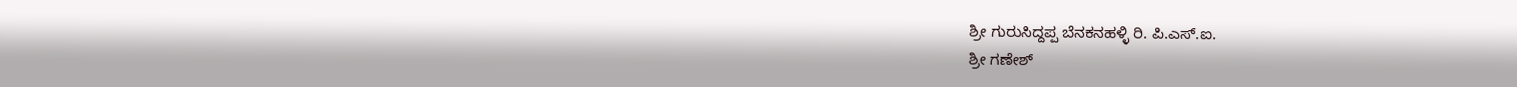ಶ್ರೀ ಗುರುಸಿದ್ದಪ್ಪ ಬೆನಕನಹಳ್ಳಿ ರಿ. ಪಿ.ಎಸ್.ಐ.
ಶ್ರೀ ಗಣೇಶ್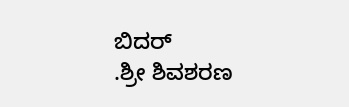ಬಿದರ್
.ಶ್ರೀ ಶಿವಶರಣ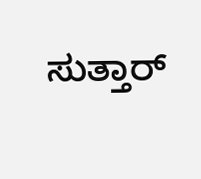ಸುತ್ತಾರ್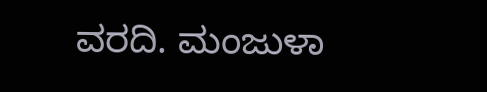ವರದಿ. ಮಂಜುಳಾ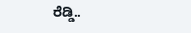ರೆಡ್ಡಿ..